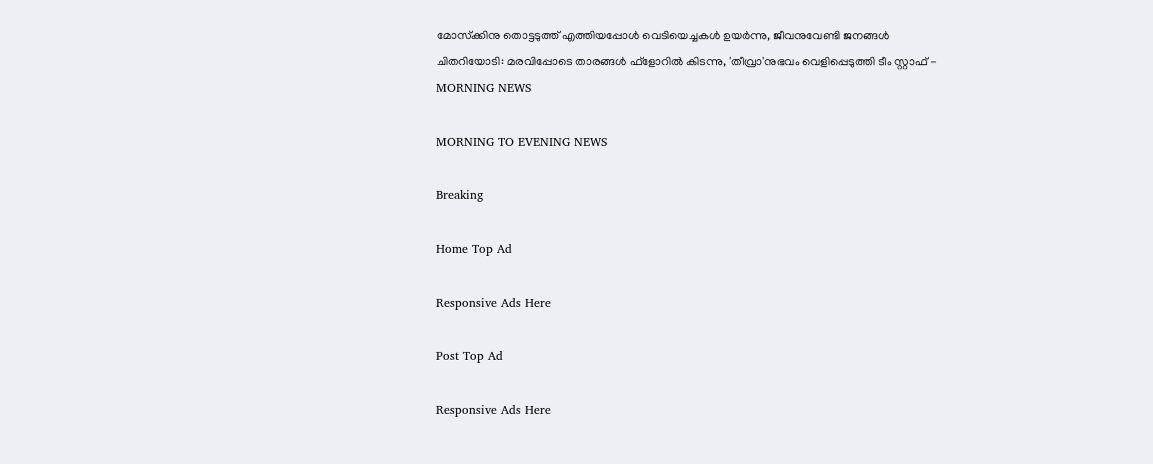മോസ്‌ക്കിനു തൊട്ടടുത്ത് എത്തിയപ്പോള്‍ വെടിയെച്ചകള്‍ ഉയര്‍ന്നു, ജീവനുവേണ്ടി ജനങ്ങള്‍ ചിതറിയോടി: മരവിപ്പോടെ താരങ്ങള്‍ ഫ്‌ളോറില്‍ കിടന്നു, 'തീവ്രാ'നുഭവം വെളിപ്പെടുത്തി ടീം സ്റ്റാഫ് - MORNING NEWS

MORNING TO EVENING NEWS

Breaking

Home Top Ad

Responsive Ads Here

Post Top Ad

Responsive Ads Here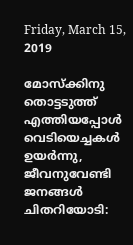Friday, March 15, 2019

മോസ്‌ക്കിനു തൊട്ടടുത്ത് എത്തിയപ്പോള്‍ വെടിയെച്ചകള്‍ ഉയര്‍ന്നു, ജീവനുവേണ്ടി ജനങ്ങള്‍ ചിതറിയോടി: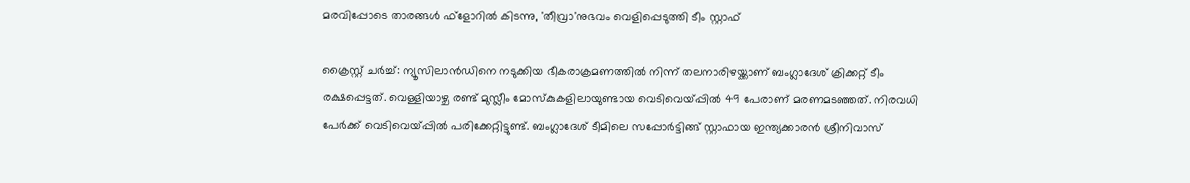മരവിപ്പോടെ താരങ്ങള്‍ ഫ്‌ളോറില്‍ കിടന്നു, 'തീവ്രാ'നുഭവം വെളിപ്പെടുത്തി ടീം സ്റ്റാഫ്

ക്രൈസ്റ്റ് ചര്‍ച്ച്: ന്യൂസിലാന്‍ഡിനെ നടുക്കിയ ഭീകരാക്രമണത്തില്‍ നിന്ന് തലനാരിഴയ്ക്കാണ് ബംഗ്ലാദേശ് ക്രിക്കറ്റ് ടീം രക്ഷപ്പെട്ടത്. വെള്ളിയാഴ്ച രണ്ട് മുസ്ലീം മോസ്‌കുകളിലായുണ്ടായ വെടിവെയ്പ്പില്‍ 49 പേരാണ് മരണമടഞ്ഞത്. നിരവധി പേര്‍ക്ക് വെടിവെയ്പ്പില്‍ പരിക്കേറ്റിട്ടുണ്ട്. ബംഗ്ലാദേശ് ടീമിലെ സപ്പോര്‍ട്ടിങ്ങ് സ്റ്റാഫായ ഇന്ത്യക്കാരന്‍ ശ്രീനിവാസ്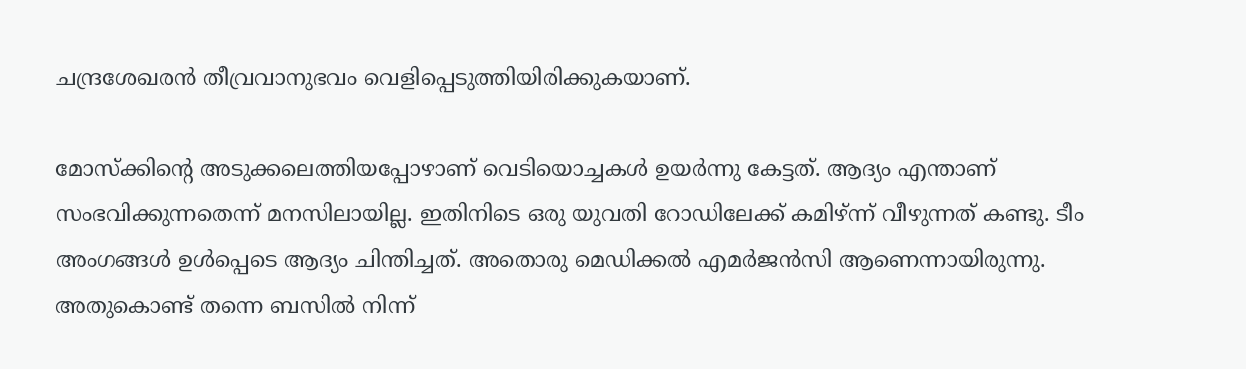ചന്ദ്രശേഖരന്‍ തീവ്രവാനുഭവം വെളിപ്പെടുത്തിയിരിക്കുകയാണ്.

മോസ്‌ക്കിന്റെ അടുക്കലെത്തിയപ്പോഴാണ് വെടിയൊച്ചകള്‍ ഉയര്‍ന്നു കേട്ടത്. ആദ്യം എന്താണ് സംഭവിക്കുന്നതെന്ന് മനസിലായില്ല. ഇതിനിടെ ഒരു യുവതി റോഡിലേക്ക് കമിഴ്ന്ന് വീഴുന്നത് കണ്ടു. ടീം അംഗങ്ങള്‍ ഉള്‍പ്പെടെ ആദ്യം ചിന്തിച്ചത്. അതൊരു മെഡിക്കല്‍ എമര്‍ജന്‍സി ആണെന്നായിരുന്നു. അതുകൊണ്ട് തന്നെ ബസില്‍ നിന്ന്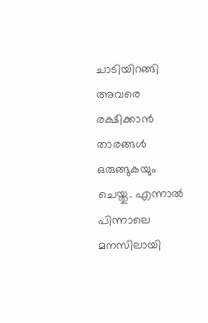ചാടിയിറങ്ങി അവരെ രക്ഷിക്കാന്‍ താരങ്ങള്‍ ഒരുങ്ങുകയും ചെയ്തു. എന്നാല്‍ പിന്നാലെ മനസിലായി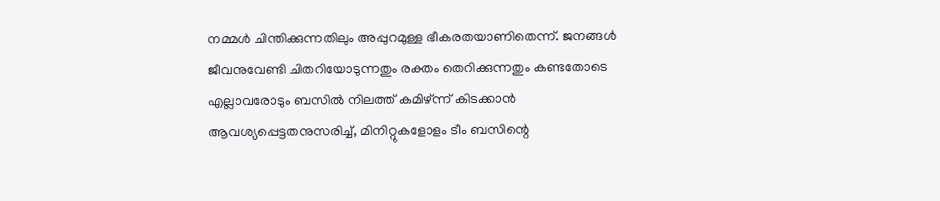നമ്മള്‍ ചിന്തിക്കുന്നതിലും അപ്പുറമുള്ള ഭീകരതയാണിതെന്ന്. ജനങ്ങള്‍ ജീവനുവേണ്ടി ചിതറിയോടുന്നതും രക്തം തെറിക്കുന്നതും കണ്ടതോടെ എല്ലാവരോടും ബസില്‍ നിലത്ത് കമിഴ്ന്ന് കിടക്കാന്‍ ആവശ്യപ്പെട്ടതനുസരിച്ച്, മിനിറ്റുകളോളം ടീം ബസിന്റെ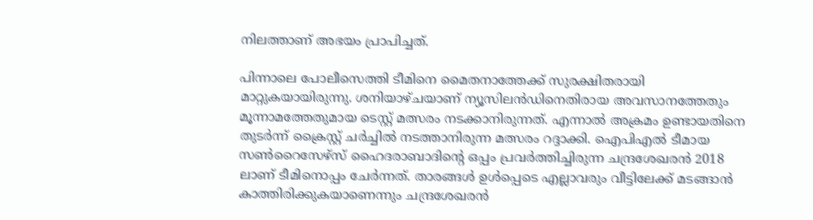നിലത്താണ് അഭയം പ്രാപിച്ചത്.

പിന്നാലെ പോലീസെത്തി ടീമിനെ മൈതനാത്തേക്ക് സുരക്ഷിതരായി മാറ്റുകയായിരുന്നു. ശനിയാഴ്ചയാണ് ന്യൂസിലന്‍ഡിനെതിരായ അവസാനത്തേതും മൂന്നാമത്തേതുമായ ടെസ്റ്റ് മത്സരം നടക്കാനിരുന്നത്. എന്നാല്‍ അക്രമം ഉണ്ടായതിനെ തുടര്‍ന്ന് ക്രൈസ്റ്റ് ചര്‍ച്ചില്‍ നടത്താനിരുന്ന മത്സരം റദ്ദാക്കി. ഐപിഎല്‍ ടീമായ സണ്‍റൈസേഴ്‌സ് ഹൈദരാബാദിന്റെ ഒപ്പം പ്രവര്‍ത്തിച്ചിരുന്ന ചന്ദ്രശേഖരന്‍ 2018 ലാണ് ടീമിനൊപ്പം ചേര്‍ന്നത്. താരങ്ങള്‍ ഉള്‍പ്പെടെ എല്ലാവരും വീട്ടിലേക്ക് മടങ്ങാന്‍ കാത്തിരിക്കുകയാണെന്നും ചന്ദ്രശേഖരന്‍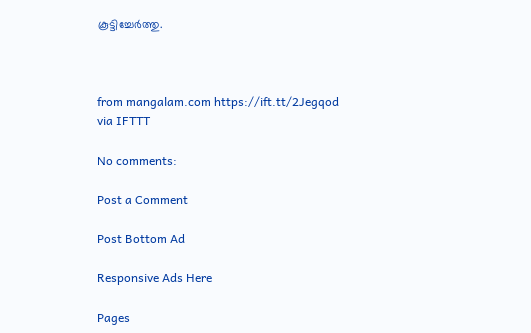കൂട്ടിച്ചേര്‍ത്തു.



from mangalam.com https://ift.tt/2Jegqod
via IFTTT

No comments:

Post a Comment

Post Bottom Ad

Responsive Ads Here

Pages